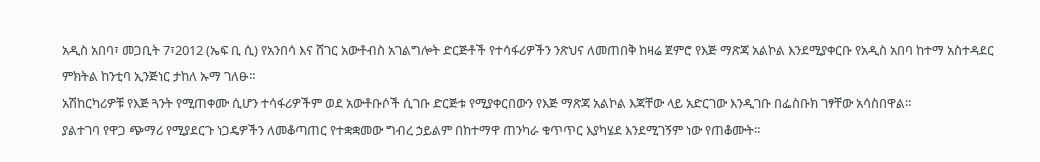አዲስ አበባ፣ መጋቢት 7፣2012 (ኤፍ ቢ ሲ) የአንበሳ እና ሸገር አውቶብስ አገልግሎት ድርጅቶች የተሳፋሪዎችን ንጽህና ለመጠበቅ ከዛሬ ጀምሮ የእጅ ማጽጃ አልኮል እንደሚያቀርቡ የአዲስ አበባ ከተማ አስተዳደር ምክትል ከንቲባ ኢንጅነር ታከለ ኡማ ገለፁ።
አሽከርካሪዎቹ የእጅ ጓንት የሚጠቀሙ ሲሆን ተሳፋሪዎችም ወደ አውቶቡሶች ሲገቡ ድርጅቱ የሚያቀርበውን የእጅ ማጽጃ አልኮል እጃቸው ላይ አድርገው እንዲገቡ በፌስቡክ ገፃቸው አሳስበዋል።
ያልተገባ የዋጋ ጭማሪ የሚያደርጉ ነጋዴዎችን ለመቆጣጠር የተቋቋመው ግብረ ኃይልም በከተማዋ ጠንካራ ቁጥጥር እያካሄደ እንደሚገኝም ነው የጠቆሙት።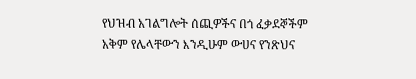የህዝብ አገልግሎት ሰጪዎችና በጎ ፈቃደኞችም አቅም የሌላቸውን እንዲሁም ውሀና የንጽህና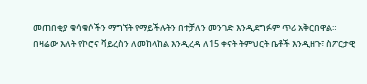መጠበቂያ ቁሳቁሶችን ማግኘት የማይችሉትን በተቻለን መንገድ እንዲደግፉም ጥሪ አቅርበዋል።
በዛሬው እለት የኮሮና ቫይረስን ለመከላከል እንዲረዳ ለ15 ቀናት ትምህርት ቤቶች እንዲዘጉ፣ ስፖርታዊ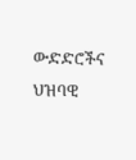ውድድሮችና ህዝባዊ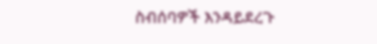ስብሰባዎች እንዳይደረጉ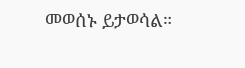መወሰኑ ይታወሳል።